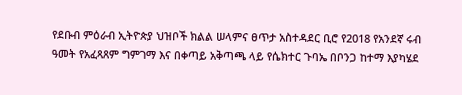የደቡብ ምዕራብ ኢትዮጵያ ህዝቦች ክልል ሠላምና ፀጥታ አስተዳደር ቢሮ የ2018 የአንደኛ ሩብ ዓመት የአፈጻጸም ግምገማ እና በቀጣይ አቅጣጫ ላይ የሴክተር ጉባኤ በቦንጋ ከተማ እያካሄደ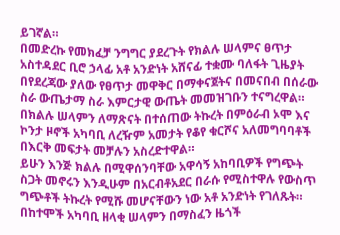ይገኛል።
በመድረኩ የመክፈቻ ንግግር ያደረጉት የክልሉ ሠላምና ፀጥታ አስተዳደር ቢሮ ኃላፊ አቶ አንድነት አሸናፊ ተቋሙ ባለፋት ጊዜያት በየደረጃው ያለው የፀጥታ መዋቅር በማቀናጀትና በመናበብ በሰራው ስራ ውጤታማ ስራ እምርታዊ ውጤት መመዝገቡን ተናግረዋል።
በክልሉ ሠላምን ለማጽናት በተሰጠው ትኩረት በምዕራብ ኦሞ እና ኮንታ ዞኖች አካባቢ ለረዥም አመታት የቆየ ቁርሾና አለመግባባቶች በእርቅ መፍታት መቻሉን አስረድተዋል።
ይሁን እንጅ ክልሉ በሚዋሰንባቸው አዋሳኝ አከባቢዎች የግጭት ስጋት መኖሩን እንዲሁም በአርብቶአደር በራሱ የሚስተዋሉ የውስጥ ግጭቶች ትኩረት የሚሹ መሆናቸውን ነው አቶ አንድነት የገለጹት።
በከተሞች አካባቢ ዘላቂ ሠላምን በማስፈን ዜጎች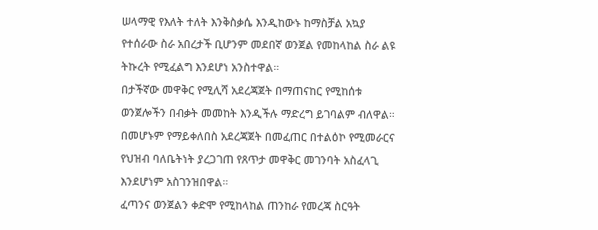ሠላማዊ የእለት ተለት እንቅስቃሴ እንዲከውኑ ከማስቻል አኳያ የተሰራው ስራ አበረታች ቢሆንም መደበኛ ወንጀል የመከላከል ስራ ልዩ ትኩረት የሚፈልግ እንደሆነ አንስተዋል።
በታችኛው መዋቅር የሚሊሻ አደረጃጀት በማጠናከር የሚከሰቱ ወንጀሎችን በብቃት መመከት እንዲችሉ ማድረግ ይገባልም ብለዋል።
በመሆኑም የማይቀለበስ አደረጃጀት በመፈጠር በተልዕኮ የሚመራርና የህዝብ ባለቤትነት ያረጋገጠ የጸጥታ መዋቅር መገንባት አስፈላጊ እንደሆነም አስገንዝበዋል።
ፈጣንና ወንጀልን ቀድሞ የሚከላከል ጠንከራ የመረጃ ስርዓት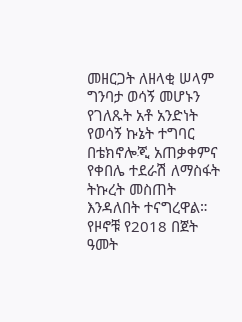መዘርጋት ለዘላቂ ሠላም ግንባታ ወሳኝ መሆኑን የገለጹት አቶ አንድነት የወሳኝ ኩኔት ተግባር በቴክኖሎጂ አጠቃቀምና የቀበሌ ተደራሽ ለማስፋት ትኩረት መስጠት እንዳለበት ተናግረዋል።
የዞኖቹ የ2018 በጀት ዓመት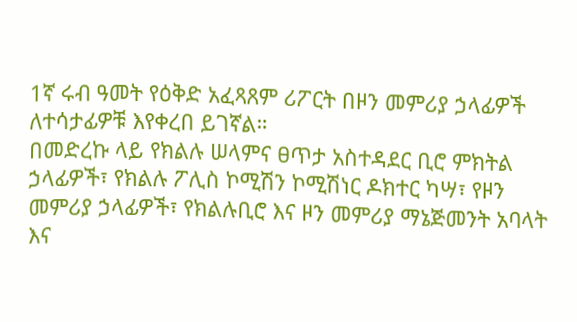1ኛ ሩብ ዓመት የዕቅድ አፈጻጸም ሪፖርት በዞን መምሪያ ኃላፊዎች ለተሳታፊዎቹ እየቀረበ ይገኛል።
በመድረኩ ላይ የክልሉ ሠላምና ፀጥታ አስተዳደር ቢሮ ምክትል ኃላፊዎች፣ የክልሉ ፖሊስ ኮሚሽን ኮሚሽነር ዶክተር ካሣ፣ የዞን መምሪያ ኃላፊዎች፣ የክልሉቢሮ እና ዞን መምሪያ ማኔጅመንት አባላት እና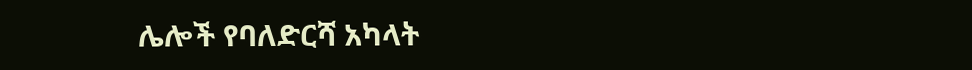ሌሎች የባለድርሻ አካላት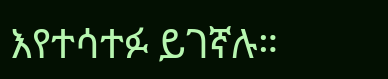እየተሳተፉ ይገኛሉ።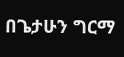በጌታሁን ግርማ